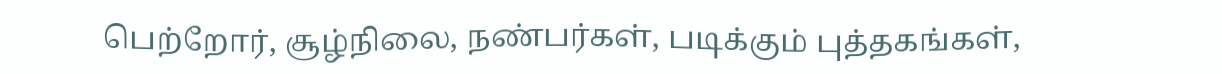பெற்றோர், சூழ்நிலை, நண்பர்கள், படிக்கும் புத்தகங்கள்,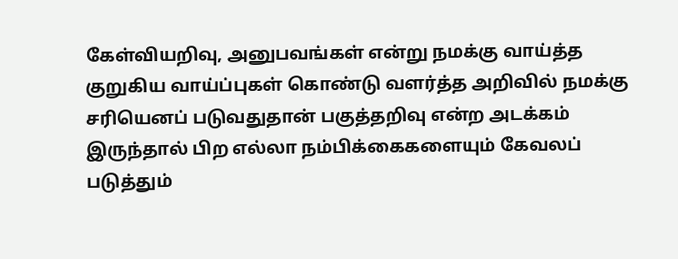கேள்வியறிவு, அனுபவங்கள் என்று நமக்கு வாய்த்த குறுகிய வாய்ப்புகள் கொண்டு வளர்த்த அறிவில் நமக்கு சரியெனப் படுவதுதான் பகுத்தறிவு என்ற அடக்கம் இருந்தால் பிற எல்லா நம்பிக்கைகளையும் கேவலப் படுத்தும்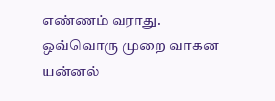எண்ணம் வராது.
ஒவ்வொரு முறை வாகன யன்னல்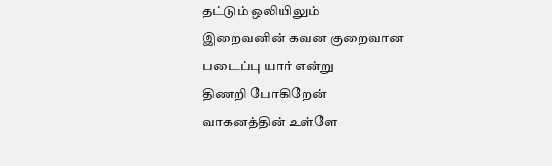தட்டும் ஒலியிலும்
இறைவனின் கவன குறைவான
படைப்பு யார் என்று
திணறி போகிறேன்
வாகனத்தின் உள்ளே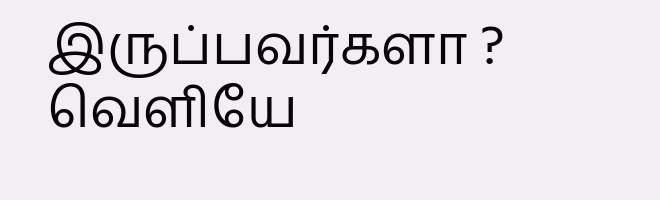இருப்பவர்களா ? வெளியே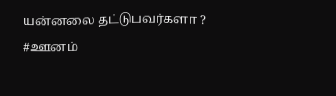யன்னலை தட்டுபவர்களா ?
#ஊனம்